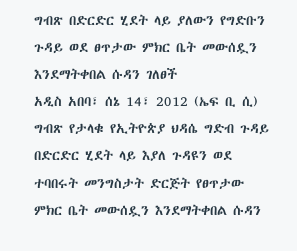ግብጽ በድርድር ሂደት ላይ ያለውን የግድቡን ጉዳይ ወደ ፀጥታው ምክር ቤት መውሰዷን እንደማትቀበል ሱዳን ገለፀች
አዲስ አበባ፣ ሰኔ 14፣ 2012 (ኤፍ ቢ ሲ) ግብጽ የታላቁ የኢትዮጵያ ህዳሴ ግድብ ጉዳይ በድርድር ሂደት ላይ እያለ ጉዳዩን ወደ ተባበሩት መንግስታት ድርጅት የፀጥታው ምክር ቤት መውሰዷን እንደማትቀበል ሱዳን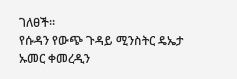ገለፀች።
የሱዳን የውጭ ጉዳይ ሚንስትር ዴኤታ ኡመር ቀመረዲን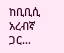ከቢቢሲ አረብኛ ጋር…